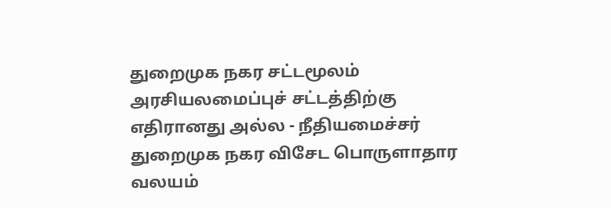துறைமுக நகர சட்டமூலம் அரசியலமைப்புச் சட்டத்திற்கு எதிரானது அல்ல - நீதியமைச்சர்
துறைமுக நகர விசேட பொருளாதார வலயம்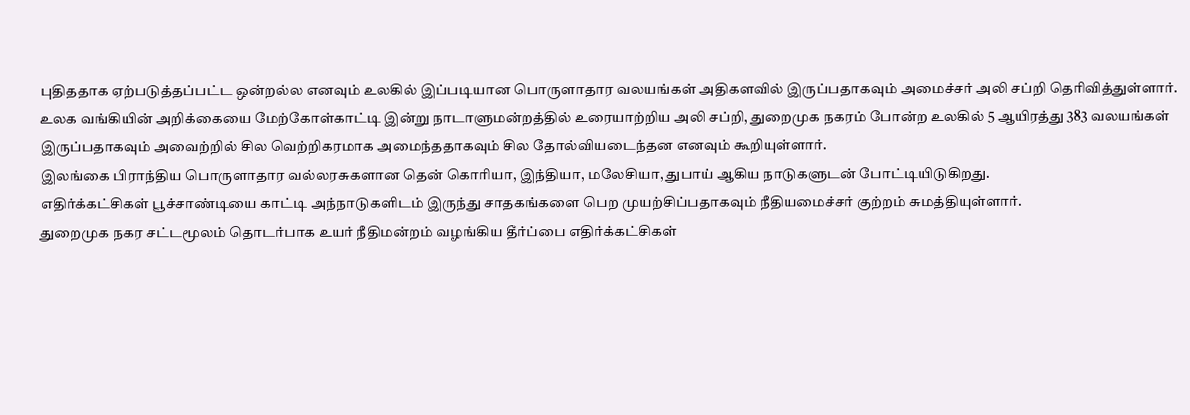புதிததாக ஏற்படுத்தப்பட்ட ஒன்றல்ல எனவும் உலகில் இப்படியான பொருளாதார வலயங்கள் அதிகளவில் இருப்பதாகவும் அமைச்சர் அலி சப்றி தெரிவித்துள்ளார்.
உலக வங்கியின் அறிக்கையை மேற்கோள்காட்டி இன்று நாடாளுமன்றத்தில் உரையாற்றிய அலி சப்றி, துறைமுக நகரம் போன்ற உலகில் 5 ஆயிரத்து 383 வலயங்கள் இருப்பதாகவும் அவைற்றில் சில வெற்றிகரமாக அமைந்ததாகவும் சில தோல்வியடைந்தன எனவும் கூறியுள்ளார்.
இலங்கை பிராந்திய பொருளாதார வல்லரசுகளான தென் கொரியா, இந்தியா, மலேசியா, துபாய் ஆகிய நாடுகளுடன் போட்டியிடுகிறது.
எதிர்க்கட்சிகள் பூச்சாண்டியை காட்டி அந்நாடுகளிடம் இருந்து சாதகங்களை பெற முயற்சிப்பதாகவும் நீதியமைச்சர் குற்றம் சுமத்தியுள்ளார்.
துறைமுக நகர சட்டமூலம் தொடர்பாக உயர் நீதிமன்றம் வழங்கிய தீர்ப்பை எதிர்க்கட்சிகள்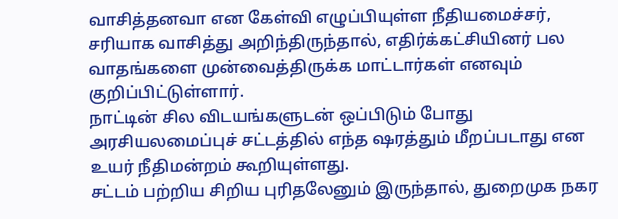வாசித்தனவா என கேள்வி எழுப்பியுள்ள நீதியமைச்சர், சரியாக வாசித்து அறிந்திருந்தால், எதிர்க்கட்சியினர் பல வாதங்களை முன்வைத்திருக்க மாட்டார்கள் எனவும் குறிப்பிட்டுள்ளார்.
நாட்டின் சில விடயங்களுடன் ஒப்பிடும் போது அரசியலமைப்புச் சட்டத்தில் எந்த ஷரத்தும் மீறப்படாது என உயர் நீதிமன்றம் கூறியுள்ளது.
சட்டம் பற்றிய சிறிய புரிதலேனும் இருந்தால், துறைமுக நகர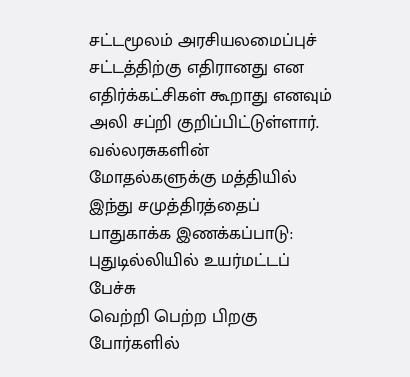சட்டமூலம் அரசியலமைப்புச் சட்டத்திற்கு எதிரானது என எதிர்க்கட்சிகள் கூறாது எனவும் அலி சப்றி குறிப்பிட்டுள்ளார்.
வல்லரசுகளின் மோதல்களுக்கு மத்தியில் இந்து சமுத்திரத்தைப் பாதுகாக்க இணக்கப்பாடு: புதுடில்லியில் உயர்மட்டப் பேச்சு
வெற்றி பெற்ற பிறகு போர்களில்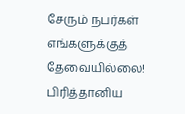சேரும் நபர்கள் எங்களுக்குத் தேவையில்லை! பிரித்தானிய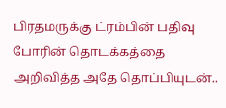பிரதமருக்கு ட்ரம்பின் பதிவு
போரின் தொடக்கத்தை அறிவித்த அதே தொப்பியுடன்..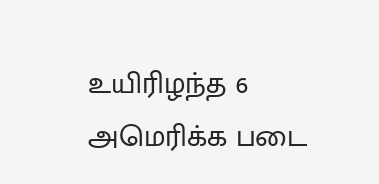உயிரிழந்த 6 அமெரிக்க படை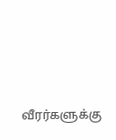வீரர்களுக்கு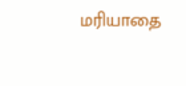மரியாதை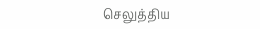செலுத்திய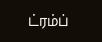ட்ரம்ப்